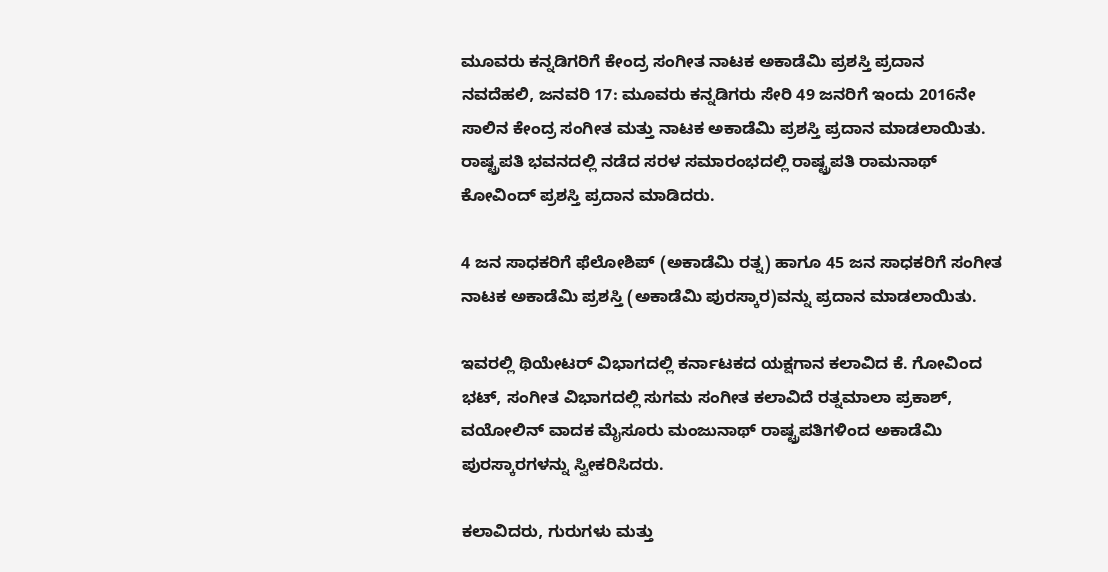ಮೂವರು ಕನ್ನಡಿಗರಿಗೆ ಕೇಂದ್ರ ಸಂಗೀತ ನಾಟಕ ಅಕಾಡೆಮಿ ಪ್ರಶಸ್ತಿ ಪ್ರದಾನ
ನವದೆಹಲಿ, ಜನವರಿ 17: ಮೂವರು ಕನ್ನಡಿಗರು ಸೇರಿ 49 ಜನರಿಗೆ ಇಂದು 2016ನೇ ಸಾಲಿನ ಕೇಂದ್ರ ಸಂಗೀತ ಮತ್ತು ನಾಟಕ ಅಕಾಡೆಮಿ ಪ್ರಶಸ್ತಿ ಪ್ರದಾನ ಮಾಡಲಾಯಿತು.
ರಾಷ್ಟ್ರಪತಿ ಭವನದಲ್ಲಿ ನಡೆದ ಸರಳ ಸಮಾರಂಭದಲ್ಲಿ ರಾಷ್ಟ್ರಪತಿ ರಾಮನಾಥ್ ಕೋವಿಂದ್ ಪ್ರಶಸ್ತಿ ಪ್ರದಾನ ಮಾಡಿದರು.

4 ಜನ ಸಾಧಕರಿಗೆ ಫೆಲೋಶಿಪ್ (ಅಕಾಡೆಮಿ ರತ್ನ) ಹಾಗೂ 45 ಜನ ಸಾಧಕರಿಗೆ ಸಂಗೀತ ನಾಟಕ ಅಕಾಡೆಮಿ ಪ್ರಶಸ್ತಿ (ಅಕಾಡೆಮಿ ಪುರಸ್ಕಾರ)ವನ್ನು ಪ್ರದಾನ ಮಾಡಲಾಯಿತು.

ಇವರಲ್ಲಿ ಥಿಯೇಟರ್ ವಿಭಾಗದಲ್ಲಿ ಕರ್ನಾಟಕದ ಯಕ್ಷಗಾನ ಕಲಾವಿದ ಕೆ. ಗೋವಿಂದ ಭಟ್, ಸಂಗೀತ ವಿಭಾಗದಲ್ಲಿ ಸುಗಮ ಸಂಗೀತ ಕಲಾವಿದೆ ರತ್ನಮಾಲಾ ಪ್ರಕಾಶ್, ವಯೋಲಿನ್ ವಾದಕ ಮೈಸೂರು ಮಂಜುನಾಥ್ ರಾಷ್ಟ್ರಪತಿಗಳಿಂದ ಅಕಾಡೆಮಿ ಪುರಸ್ಕಾರಗಳನ್ನು ಸ್ವೀಕರಿಸಿದರು.

ಕಲಾವಿದರು, ಗುರುಗಳು ಮತ್ತು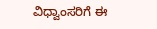ವಿಧ್ವಾಂಸರಿಗೆ ಈ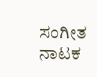ಸಂಗೀತ ನಾಟಕ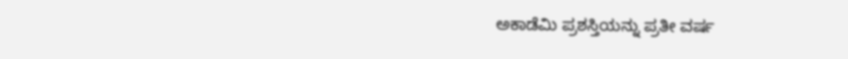ಅಕಾಡೆಮಿ ಪ್ರಶಸ್ತಿಯನ್ನು ಪ್ರತೀ ವರ್ಷ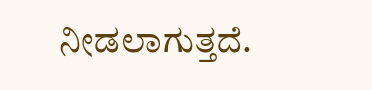ನೀಡಲಾಗುತ್ತದೆ.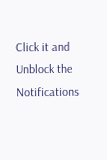Click it and Unblock the Notifications